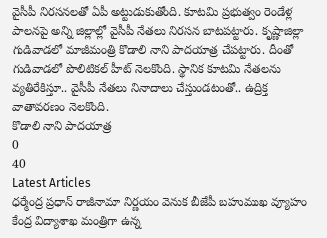వైసీపీ నిరసనలతో ఏపీ అట్టుడుకుతోంది. కూటమి ప్రభుత్వం రెండేళ్ల పాలనపై అన్ని జిల్లాల్లో వైసీపీ నేతలు నిరసన బాటపట్టారు. కృష్ణాజిల్లా గుడివాడలో మాజీమంత్రి కొడాలి నాని పాదయాత్ర చేపట్టారు. దీంతో గుడివాడలో పొలిటికల్ హీట్ నెలకొంది. స్థానిక కూటమి నేతలను వ్యతిరేకిస్తూ.. వైసీపీ నేతలు నినాదాలు చేస్తుండటంతో.. ఉద్రిక్త వాతావరణం నెలకొంది.
కొడాలి నాని పాదయాత్ర
0
40
Latest Articles
ధర్మేంద్ర ప్రధాన్ రాజీనామా నిర్ణయం వెనుక బీజేపీ బహుముఖ వ్యూహం
కేంద్ర విద్యాశాఖ మంత్రిగా ఉన్న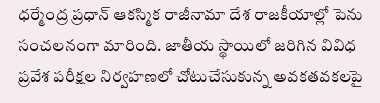ధర్మేంద్ర ప్రధాన్ ఆకస్మిక రాజీనామా దేశ రాజకీయాల్లో పెను సంచలనంగా మారింది. జాతీయ స్థాయిలో జరిగిన వివిధ ప్రవేశ పరీక్షల నిర్వహణలో చోటుచేసుకున్న అవకతవకలపై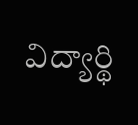విద్యార్థి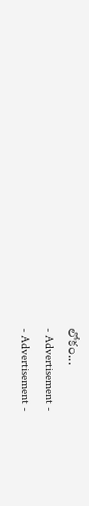లోకం...
- Advertisement -
- Advertisement -